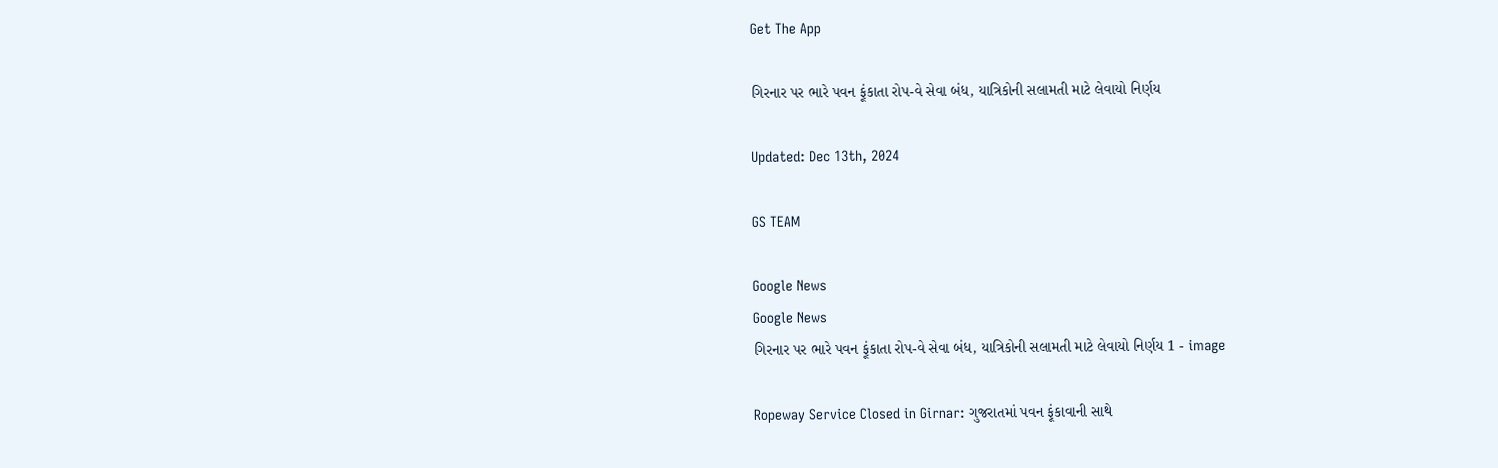Get The App

ગિરનાર પર ભારે પવન ફૂંકાતા રોપ-વે સેવા બંધ, યાત્રિકોની સલામતી માટે લેવાયો નિર્ણય

Updated: Dec 13th, 2024

GS TEAM

Google News
Google News
ગિરનાર પર ભારે પવન ફૂંકાતા રોપ-વે સેવા બંધ, યાત્રિકોની સલામતી માટે લેવાયો નિર્ણય 1 - image

Ropeway Service Closed in Girnar: ગુજરાતમાં પવન ફૂંકાવાની સાથે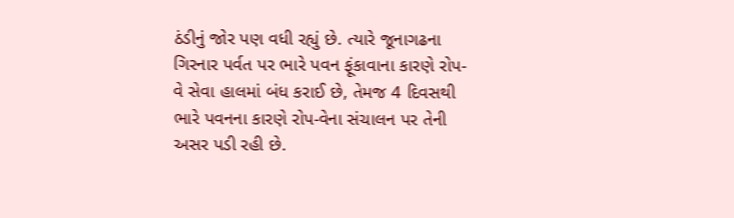ઠંડીનું જોર પણ વધી રહ્યું છે. ત્યારે જૂનાગઢના ગિરનાર પર્વત પર ભારે પવન ફૂંકાવાના કારણે રોપ-વે સેવા હાલમાં બંધ કરાઈ છે, તેમજ 4 દિવસથી ભારે પવનના કારણે રોપ-વેના સંચાલન પર તેની અસર પડી રહી છે.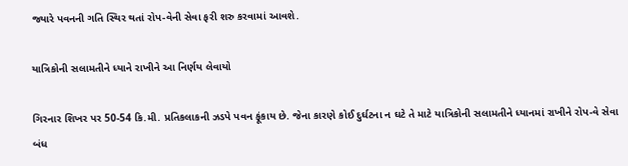જ્યારે પવનની ગતિ સ્થિર થતાં રોપ-વેની સેવા ફરી શરુ કરવામાં આવશે.

યાત્રિકોની સલામતીને ધ્યાને રાખીને આ નિર્ણય લેવાયો

ગિરનાર શિખર પર 50-54 કિ.મી. પ્રતિકલાકની ઝડપે પવન ફૂંકાય છે. જેના કારણે કોઈ દુર્ઘટના ન ઘટે તે માટે યાત્રિકોની સલામતીને ધ્યાનમાં રાખીને રોપ-વે સેવા બંધ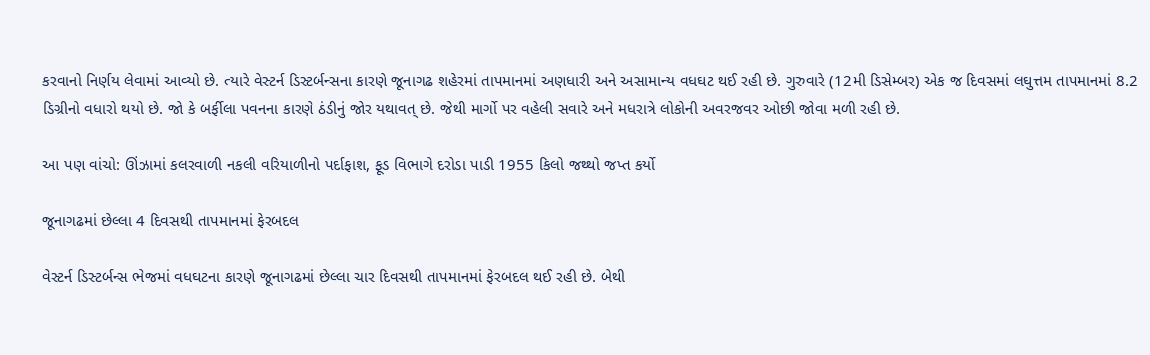કરવાનો નિર્ણય લેવામાં આવ્યો છે. ત્યારે વેસ્ટર્ન ડિસ્ટર્બન્સના કારણે જૂનાગઢ શહેરમાં તાપમાનમાં અણધારી અને અસામાન્ય વધઘટ થઈ રહી છે. ગુરુવારે (12મી ડિસેમ્બર) એક જ દિવસમાં લઘુત્તમ તાપમાનમાં 8.2 ડિગ્રીનો વધારો થયો છે. જો કે બર્ફીલા પવનના કારણે ઠંડીનું જોર યથાવત્ છે. જેથી માર્ગો પર વહેલી સવારે અને મધરાત્રે લોકોની અવરજવર ઓછી જોવા મળી રહી છે.

આ પણ વાંચો: ઊંઝામાં કલરવાળી નકલી વરિયાળીનો પર્દાફાશ, ફૂડ વિભાગે દરોડા પાડી 1955 કિલો જથ્થો જપ્ત કર્યો

જૂનાગઢમાં છેલ્લા 4 દિવસથી તાપમાનમાં ફેરબદલ

વેસ્ટર્ન ડિસ્ટર્બન્સ ભેજમાં વધઘટના કારણે જૂનાગઢમાં છેલ્લા ચાર દિવસથી તાપમાનમાં ફેરબદલ થઈ રહી છે. બેથી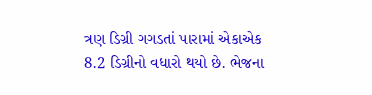ત્રણ ડિગ્રી ગગડતાં પારામાં એકાએક 8.2 ડિગ્રીનો વધારો થયો છે. ભેજના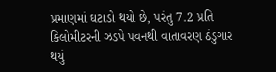પ્રમાણમાં ઘટાડો થયો છે, પરંતુ 7.2 પ્રતિ કિલોમીટરની ઝડપે પવનથી વાતાવરણ ઠંડુગાર થયું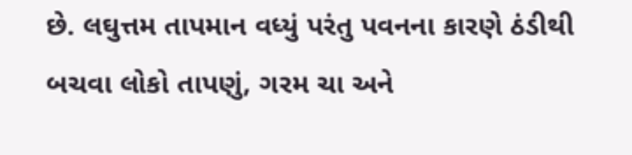છે. લઘુત્તમ તાપમાન વધ્યું પરંતુ પવનના કારણે ઠંડીથી બચવા લોકો તાપણું, ગરમ ચા અને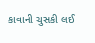કાવાની ચુસકી લઈ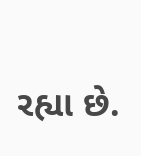રહ્યા છે.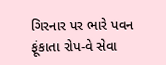ગિરનાર પર ભારે પવન ફૂંકાતા રોપ-વે સેવા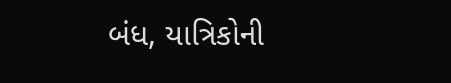બંધ, યાત્રિકોની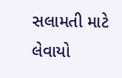સલામતી માટે લેવાયો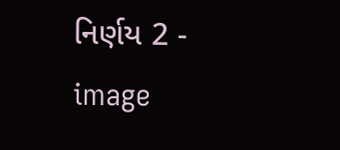નિર્ણય 2 - image